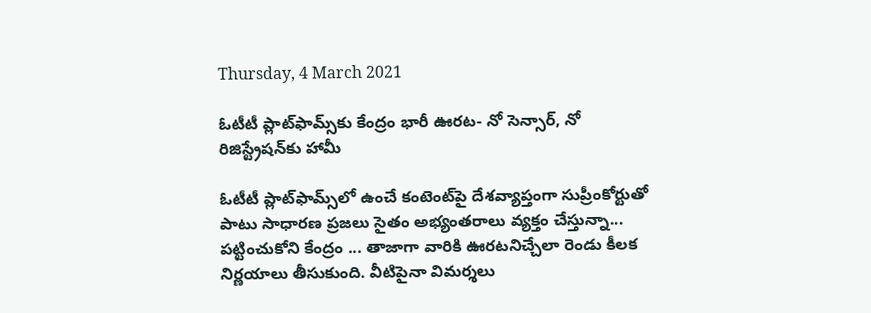Thursday, 4 March 2021

ఓటీటీ ప్లాట్‌ఫామ్స్‌కు కేంద్రం భారీ ఊరట- నో సెన్సార్, నో రిజిస్ట్రేషన్‌కు హామీ

ఓటీటీ ప్లాట్‌ఫామ్స్‌లో ఉంచే కంటెంట్‌పై దేశవ్యాప్తంగా సుప్రీంకోర్టుతో పాటు సాధారణ ప్రజలు సైతం అభ్యంతరాలు వ్యక్తం చేస్తున్నా... పట్టించుకోని కేంద్రం ... తాజాగా వారికి ఊరటనిచ్చేలా రెండు కీలక నిర్ణయాలు తీసుకుంది. వీటిపైనా విమర్శలు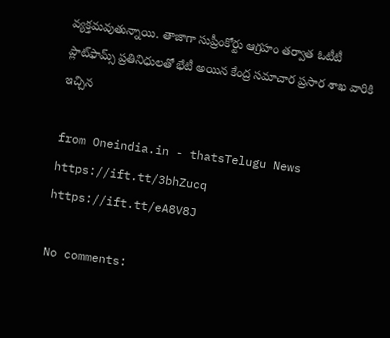వ్యక్తమవుతున్నాయి. తాజాగా సుప్రీంకోర్టు ఆగ్రహం తర్వాత ఓటీటీ ప్లాట్‌ఫామ్స్‌ ప్రతినిధులతో భేటీ అయిన కేంద్ర సమాచార ప్రసార శాఖ వారికి ఇచ్చిన

from Oneindia.in - thatsTelugu News https://ift.tt/3bhZucq
https://ift.tt/eA8V8J

No comments: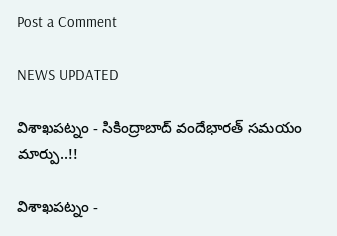Post a Comment

NEWS UPDATED

విశాఖపట్నం - సికింద్రాబాద్ వందేభారత్ సమయం మార్పు..!!

విశాఖపట్నం -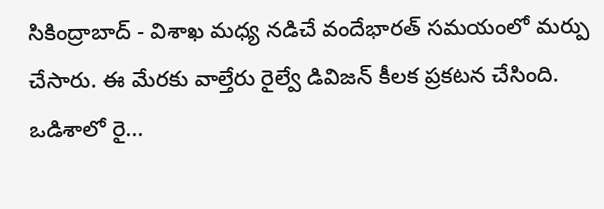సికింద్రాబాద్ - విశాఖ మధ్య నడిచే వందేభారత్ సమయంలో మర్పు చేసారు. ఈ మేరకు వాల్తేరు రైల్వే డివిజన్ కీలక ప్రకటన చేసింది. ఒడిశాలో రై...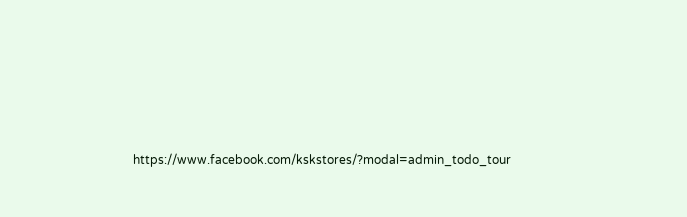https://www.facebook.com/kskstores/?modal=admin_todo_tour